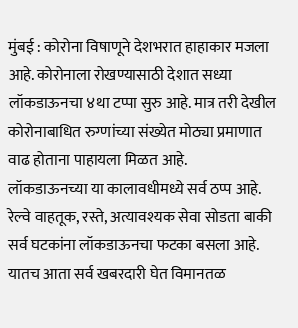मुंबई : कोरोना विषाणूने देशभरात हाहाकार मजला आहे. कोरोनाला रोखण्यासाठी देशात सध्या लॉकडाऊनचा ४था टप्पा सुरु आहे. मात्र तरी देखील कोरोनाबाधित रुग्णांच्या संख्येत मोठ्या प्रमाणात वाढ होताना पाहायला मिळत आहे.
लॉकडाऊनच्या या कालावधीमध्ये सर्व ठप्प आहे. रेल्वे वाहतूक, रस्ते, अत्यावश्यक सेवा सोडता बाकी सर्व घटकांना लॉकडाऊनचा फटका बसला आहे. यातच आता सर्व खबरदारी घेत विमानतळ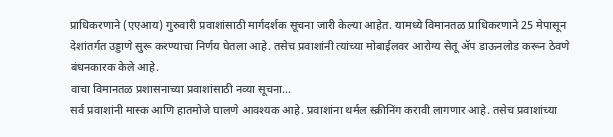प्राधिकरणाने (एएआय) गुरुवारी प्रवाशांसाठी मार्गदर्शक सूचना जारी केल्या आहेत. यामध्ये विमानतळ प्राधिकरणाने 25 मेपासून देशांतर्गत उड्डाणे सुरू करण्याचा निर्णय घेतला आहे. तसेच प्रवाशांनी त्यांच्या मोबाईलवर आरोग्य सेतू ॲप डाऊनलोड करून ठेवणे बंधनकारक केले आहे.
वाचा विमानतळ प्रशासनाच्या प्रवाशांसाठी नव्या सूचना…
सर्व प्रवाशांनी मास्क आणि हातमोजे घालणे आवश्यक आहे. प्रवाशांना थर्मल स्क्रीनिंग करावी लागणार आहे. तसेच प्रवाशांच्या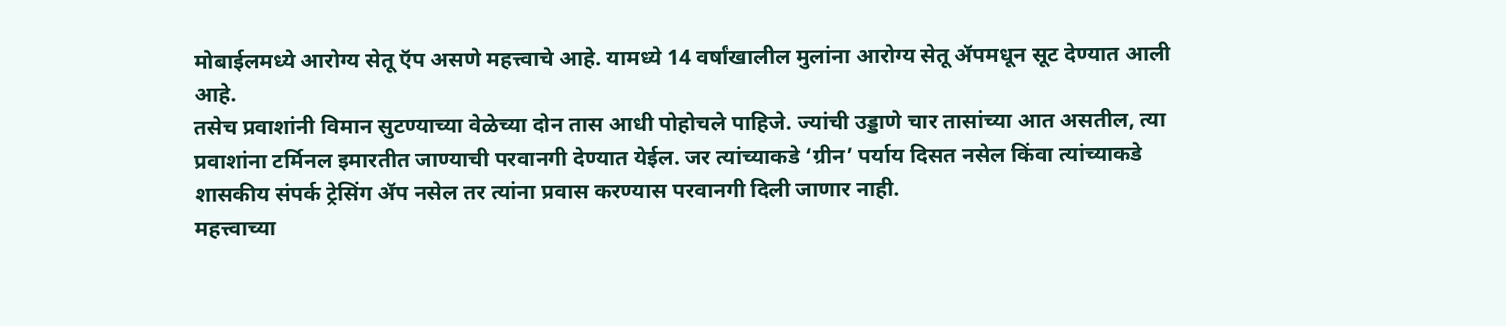मोबाईलमध्ये आरोग्य सेतू ऍप असणे महत्त्वाचे आहे. यामध्ये 14 वर्षांखालील मुलांना आरोग्य सेतू ॲपमधून सूट देण्यात आली आहे.
तसेच प्रवाशांनी विमान सुटण्याच्या वेळेच्या दोन तास आधी पोहोचले पाहिजे. ज्यांची उड्डाणे चार तासांच्या आत असतील, त्या प्रवाशांना टर्मिनल इमारतीत जाण्याची परवानगी देण्यात येईल. जर त्यांच्याकडे ‘ग्रीन’ पर्याय दिसत नसेल किंवा त्यांच्याकडे शासकीय संपर्क ट्रेसिंग ॲप नसेल तर त्यांना प्रवास करण्यास परवानगी दिली जाणार नाही.
महत्त्वाच्या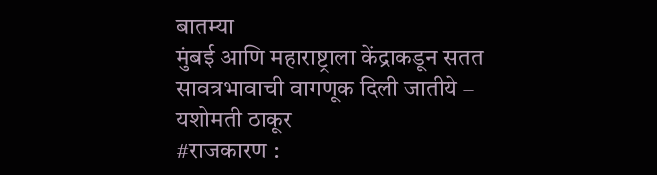बातम्या
मुंबई आणि महाराष्ट्राला केंद्राकडून सतत सावत्रभावाची वागणूक दिली जातीये – यशोमती ठाकूर
#राजकारण :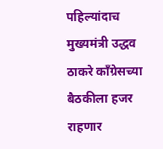पहिल्यांदाच मुख्यमंत्री उद्धव ठाकरे कॉंग्रेसच्या बैठकीला हजर राहणार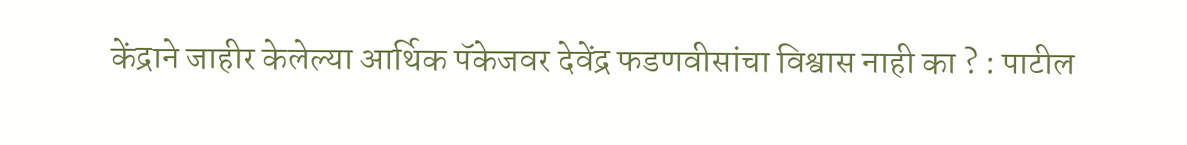केंद्राने जाहीर केलेल्या आर्थिक पॅकेजवर देवेंद्र फडणवीसांचा विश्वास नाही का ? : पाटील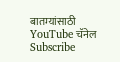बातम्यांसाठी YouTube चॅनेल Subscribe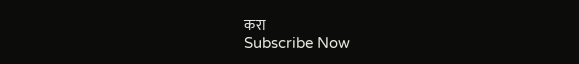करा
Subscribe Now